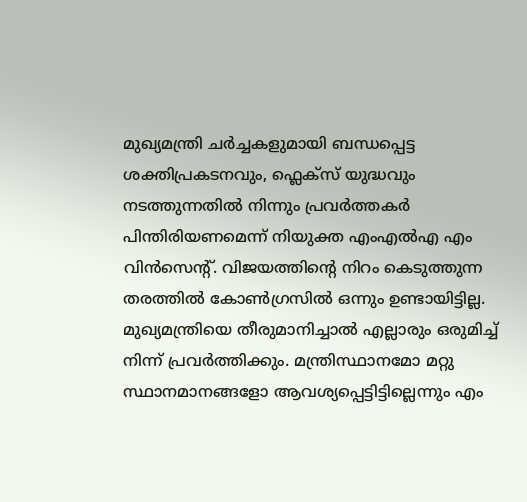മുഖ്യമന്ത്രി ചർച്ചകളുമായി ബന്ധപ്പെട്ട ശക്തിപ്രകടനവും, ഫ്ലെക്സ് യുദ്ധവും നടത്തുന്നതിൽ നിന്നും പ്രവർത്തകർ പിന്തിരിയണമെന്ന് നിയുക്ത എംഎൽഎ എം വിൻസെന്റ്. വിജയത്തിന്റെ നിറം കെടുത്തുന്ന തരത്തിൽ കോൺഗ്രസിൽ ഒന്നും ഉണ്ടായിട്ടില്ല. മുഖ്യമന്ത്രിയെ തീരുമാനിച്ചാൽ എല്ലാരും ഒരുമിച്ച് നിന്ന് പ്രവർത്തിക്കും. മന്ത്രിസ്ഥാനമോ മറ്റു സ്ഥാനമാനങ്ങളോ ആവശ്യപ്പെട്ടിട്ടില്ലെന്നും എം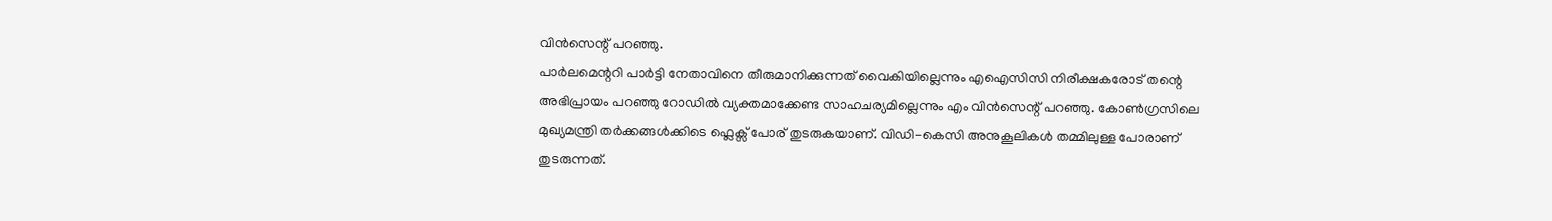വിൻസെന്റ് പറഞ്ഞു.
പാർലമെന്ററി പാർട്ടി നേതാവിനെ തീരുമാനിക്കുന്നത് വൈകിയില്ലെന്നും എഐസിസി നിരീക്ഷകരോട് തന്റെ അഭിപ്രായം പറഞ്ഞു റോഡിൽ വ്യക്തമാക്കേണ്ട സാഹചര്യമില്ലെന്നും എം വിൻസെന്റ് പറഞ്ഞു. കോൺഗ്രസിലെ മുഖ്യമന്ത്രി തർക്കങ്ങൾക്കിടെ ഫ്ലെക്സ് പോര് തുടരുകയാണ്. വിഡി-കെസി അനുകൂലികൾ തമ്മിലുള്ള പോരാണ് തുടരുന്നത്.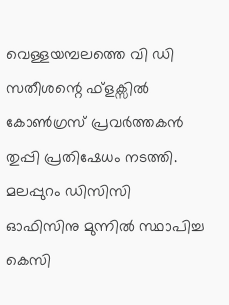വെള്ളയമ്പലത്തെ വി ഡി സതീശന്റെ ഫ്ളക്സിൽ കോൺഗ്രസ് പ്രവർത്തകൻ തുപ്പി പ്രതിഷേധം നടത്തി. മലപ്പുറം ഡിസിസി ഓഫിസിനു മുന്നിൽ സ്ഥാപിച്ച കെസി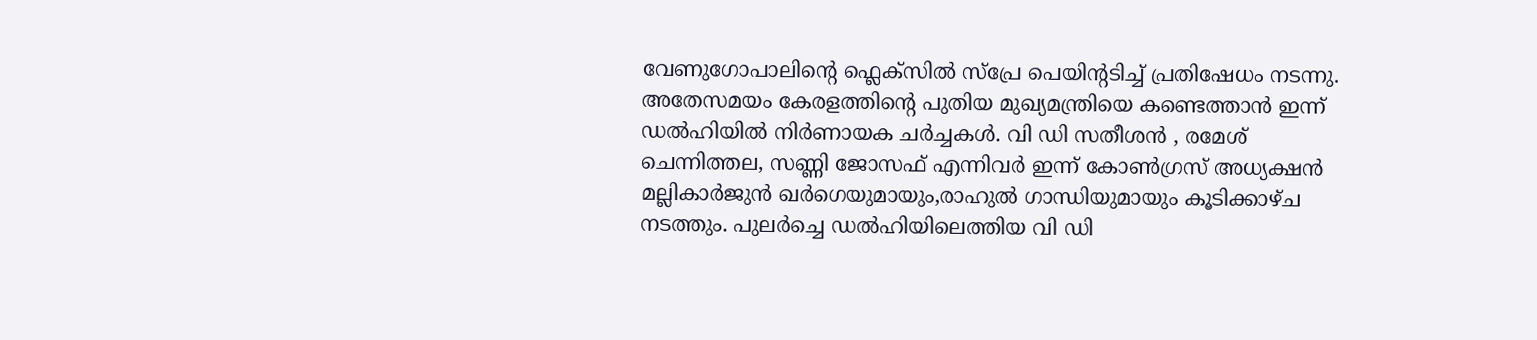വേണുഗോപാലിന്റെ ഫ്ലെക്സിൽ സ്പ്രേ പെയിന്റടിച്ച് പ്രതിഷേധം നടന്നു.
അതേസമയം കേരളത്തിന്റെ പുതിയ മുഖ്യമന്ത്രിയെ കണ്ടെത്താൻ ഇന്ന് ഡൽഹിയിൽ നിർണായക ചർച്ചകൾ. വി ഡി സതീശൻ , രമേശ് ചെന്നിത്തല, സണ്ണി ജോസഫ് എന്നിവർ ഇന്ന് കോൺഗ്രസ് അധ്യക്ഷൻ മല്ലികാർജുൻ ഖർഗെയുമായും,രാഹുൽ ഗാന്ധിയുമായും കൂടിക്കാഴ്ച നടത്തും. പുലർച്ചെ ഡൽഹിയിലെത്തിയ വി ഡി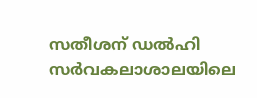സതീശന് ഡൽഹി സർവകലാശാലയിലെ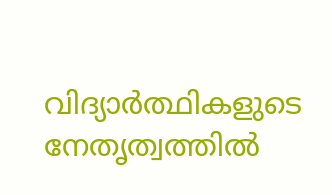വിദ്യാർത്ഥികളുടെ നേതൃത്വത്തിൽ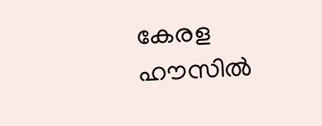കേരള ഹൗസിൽ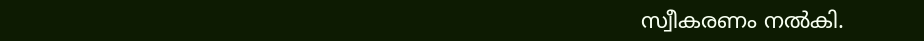സ്വീകരണം നൽകി.